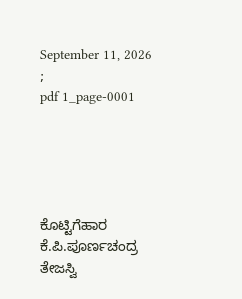September 11, 2026
;
pdf 1_page-0001





ಕೊಟ್ಟಿಗೆಹಾರ ಕೆ.ಪಿ.ಪೂರ್ಣಚಂದ್ರ ತೇಜಸ್ವಿ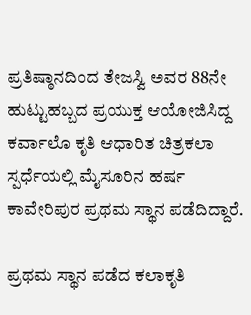ಪ್ರತಿಷ್ಠಾನದಿಂದ ತೇಜಸ್ವಿ ಅವರ 88ನೇ ಹುಟ್ಟುಹಬ್ಬದ ಪ್ರಯುಕ್ತ ಆಯೋಜಿಸಿದ್ದ ಕರ್ವಾಲೊ ಕೃತಿ ಆಧಾರಿತ ಚಿತ್ರಕಲಾ ಸ್ಪರ್ಧೆಯಲ್ಲಿ ಮೈಸೂರಿನ ಹರ್ಷ ಕಾವೇರಿಪುರ ಪ್ರಥಮ ಸ್ಥಾನ ಪಡೆದಿದ್ದಾರೆ.

ಪ್ರಥಮ ಸ್ಥಾನ ಪಡೆದ ಕಲಾಕೃತಿ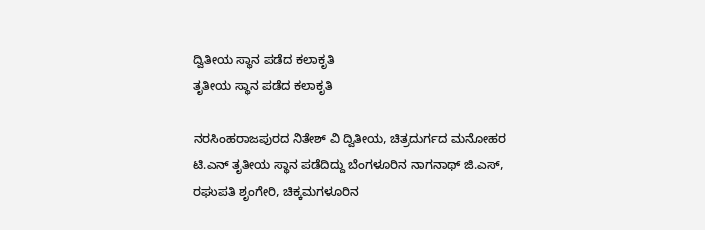ದ್ವಿತೀಯ ಸ್ಥಾನ ಪಡೆದ ಕಲಾಕೃತಿ
ತೃತೀಯ ಸ್ಥಾನ ಪಡೆದ ಕಲಾಕೃತಿ

ನರಸಿಂಹರಾಜಪುರದ ನಿತೇಶ್ ವಿ ದ್ವಿತೀಯ, ಚಿತ್ರದುರ್ಗದ ಮನೋಹರ ಟಿ.ಎನ್ ತೃತೀಯ ಸ್ಥಾನ ಪಡೆದಿದ್ದು ಬೆಂಗಳೂರಿನ ನಾಗನಾಥ್ ಜಿ.ಎಸ್, ರಘುಪತಿ ಶೃಂಗೇರಿ, ಚಿಕ್ಕಮಗಳೂರಿನ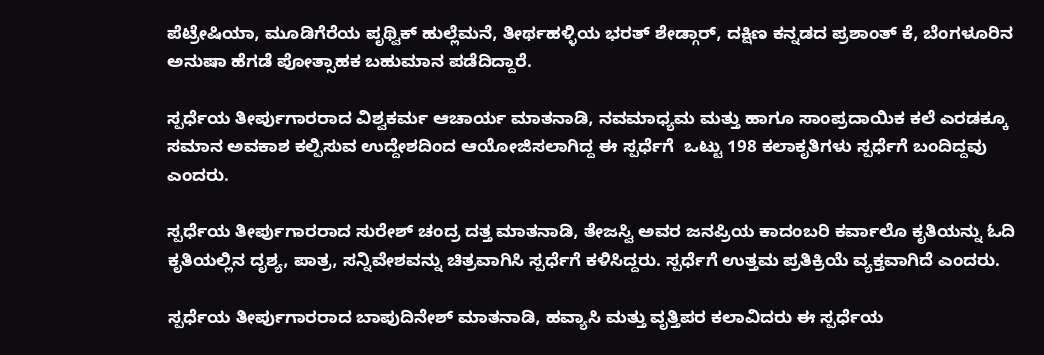ಪೆಟ್ರೇಷಿಯಾ, ಮೂಡಿಗೆರೆಯ ಪೃಥ್ವಿಕ್ ಹುಲ್ಲೆಮನೆ, ತೀರ್ಥಹಳ್ಳಿಯ ಭರತ್ ಶೇಡ್ಗಾರ್, ದಕ್ಷಿಣ ಕನ್ನಡದ ಪ್ರಶಾಂತ್ ಕೆ, ಬೆಂಗಳೂರಿನ ಅನುಷಾ ಹೆಗಡೆ ಪೋತ್ಸಾಹಕ ಬಹುಮಾನ ಪಡೆದಿದ್ದಾರೆ.

ಸ್ಪರ್ಧೆಯ ತೀರ್ಪುಗಾರರಾದ ವಿಶ್ವಕರ್ಮ ಆಚಾರ್ಯ ಮಾತನಾಡಿ, ನವಮಾಧ್ಯಮ ಮತ್ತು ಹಾಗೂ ಸಾಂಪ್ರದಾಯಿಕ ಕಲೆ ಎರಡಕ್ಕೂ ಸಮಾನ ಅವಕಾಶ ಕಲ್ಪಿಸುವ ಉದ್ದೇಶದಿಂದ ಆಯೋಜಿಸಲಾಗಿದ್ದ ಈ ಸ್ಪರ್ಧೆಗೆ  ಒಟ್ಟು 198 ಕಲಾಕೃತಿಗಳು ಸ್ಪರ್ಧೆಗೆ ಬಂದಿದ್ದವು ಎಂದರು.

ಸ್ಪರ್ಧೆಯ ತೀರ್ಪುಗಾರರಾದ ಸುರೇಶ್ ಚಂದ್ರ ದತ್ತ ಮಾತನಾಡಿ, ತೇಜಸ್ವಿ ಅವರ ಜನಪ್ರಿಯ ಕಾದಂಬರಿ ಕರ್ವಾಲೊ ಕೃತಿಯನ್ನು ಓದಿ ಕೃತಿಯಲ್ಲಿನ ದೃಶ್ಯ, ಪಾತ್ರ, ಸನ್ನಿವೇಶವನ್ನು ಚಿತ್ರವಾಗಿಸಿ ಸ್ಪರ್ಧೆಗೆ ಕಳಿಸಿದ್ದರು. ಸ್ಪರ್ಧೆಗೆ ಉತ್ತಮ ಪ್ರತಿಕ್ರಿಯೆ ವ್ಯಕ್ತವಾಗಿದೆ ಎಂದರು.

ಸ್ಪರ್ಧೆಯ ತೀರ್ಪುಗಾರರಾದ ಬಾಪುದಿನೇಶ್ ಮಾತನಾಡಿ, ಹವ್ಯಾಸಿ ಮತ್ತು ವೃತ್ತಿಪರ ಕಲಾವಿದರು ಈ ಸ್ಪರ್ಧೆಯ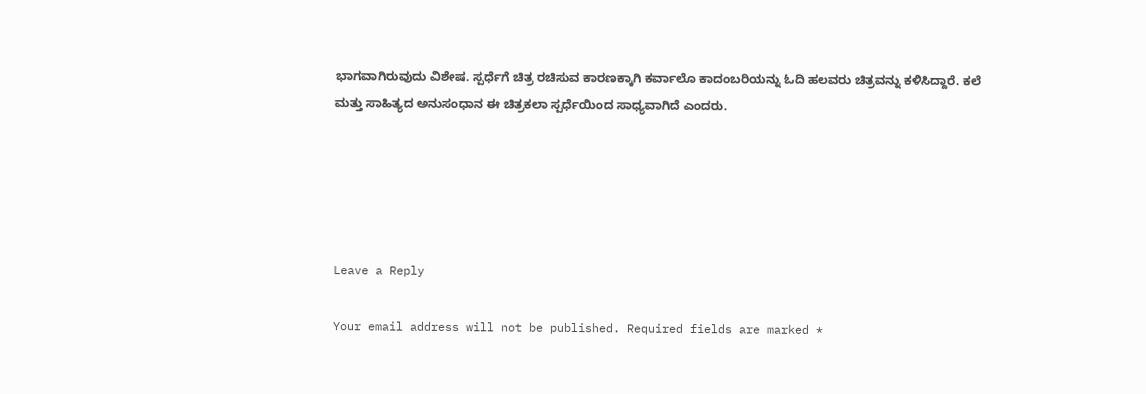ಭಾಗವಾಗಿರುವುದು ವಿಶೇಷ. ಸ್ಪರ್ಧೆಗೆ ಚಿತ್ರ ರಚಿಸುವ ಕಾರಣಕ್ಕಾಗಿ ಕರ್ವಾಲೊ ಕಾದಂಬರಿಯನ್ನು ಓದಿ ಹಲವರು ಚಿತ್ರವನ್ನು ಕಳಿಸಿದ್ದಾರೆ. ಕಲೆ ಮತ್ತು ಸಾಹಿತ್ಯದ ಅನುಸಂಧಾನ ಈ ಚಿತ್ರಕಲಾ ಸ್ಪರ್ಧೆಯಿಂದ ಸಾಧ್ಯವಾಗಿದೆ ಎಂದರು.





Leave a Reply

Your email address will not be published. Required fields are marked *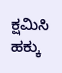ಕ್ಷಮಿಸಿ ಹಕ್ಕು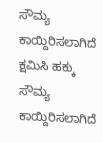ಸೌಮ್ಯ ಕಾಯ್ದಿರಿಸಲಾಗಿದೆ
ಕ್ಷಮಿಸಿ ಹಕ್ಕು ಸೌಮ್ಯ ಕಾಯ್ದಿರಿಸಲಾಗಿದೆ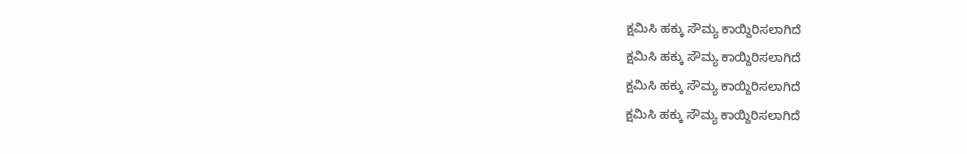ಕ್ಷಮಿಸಿ ಹಕ್ಕು ಸೌಮ್ಯ ಕಾಯ್ದಿರಿಸಲಾಗಿದೆ
ಕ್ಷಮಿಸಿ ಹಕ್ಕು ಸೌಮ್ಯ ಕಾಯ್ದಿರಿಸಲಾಗಿದೆ
ಕ್ಷಮಿಸಿ ಹಕ್ಕು ಸೌಮ್ಯ ಕಾಯ್ದಿರಿಸಲಾಗಿದೆ
ಕ್ಷಮಿಸಿ ಹಕ್ಕು ಸೌಮ್ಯ ಕಾಯ್ದಿರಿಸಲಾಗಿದೆ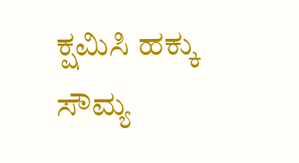ಕ್ಷಮಿಸಿ ಹಕ್ಕು ಸೌಮ್ಯ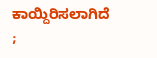ಕಾಯ್ದಿರಿಸಲಾಗಿದೆ
;